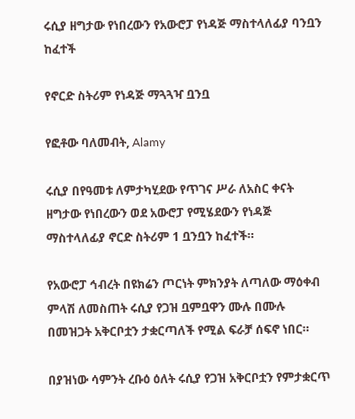ሩሲያ ዘግታው የነበረውን የአውሮፓ የነዳጅ ማስተላለፊያ ባንቧን ከፈተች

የኖርድ ስትሪም የነዳጅ ማጓጓዣ ቧንቧ

የፎቶው ባለመብት, Alamy

ሩሲያ በየዓመቱ ለምታካሂደው የጥገና ሥራ ለአስር ቀናት ዘግታው የነበረውን ወደ አውሮፓ የሚሄደውን የነዳጅ ማስተላለፊያ ኖርድ ስትሪም 1 ቧንቧን ከፈተች።

የአውሮፓ ኅብረት በዩክሬን ጦርነት ምክንያት ለጣለው ማዕቀብ ምላሽ ለመስጠት ሩሲያ የጋዝ ቧምቧዋን ሙሉ በሙሉ በመዝጋት አቅርቦቷን ታቋርጣለች የሚል ፍራቻ ሰፍኖ ነበር።

በያዝነው ሳምንት ረቡዕ ዕለት ሩሲያ የጋዝ አቅርቦቷን የምታቋርጥ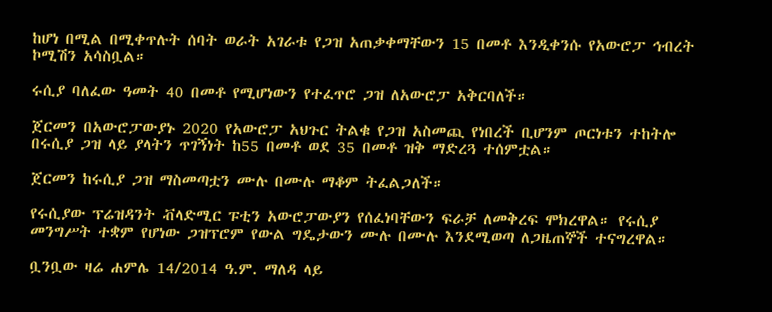ከሆነ በሚል በሚቀጥሉት ሰባት ወራት አገራቱ የጋዝ አጠቃቀማቸውን 15 በመቶ እንዲቀንሱ የአውሮፓ ኅብረት ኮሚሽን አሳስቧል።

ሩሲያ ባለፈው ዓመት 40 በመቶ የሚሆነውን የተፈጥሮ ጋዝ ለአውሮፓ አቅርባለች።

ጀርመን በአውሮፓውያኑ 2020 የአውሮፓ አህጉር ትልቁ የጋዝ አስመጪ የነበረች ቢሆንም ጦርነቱን ተከትሎ በሩሲያ ጋዝ ላይ ያላትን ጥገኝነት ከ55 በመቶ ወደ 35 በመቶ ዝቅ ማድረጓ ተሰምቷል።

ጀርመን ከሩሲያ ጋዝ ማስመጣቷን ሙሉ በሙሉ ማቆም ትፈልጋለች።

የሩሲያው ፕሬዝዳንት ቭላድሚር ፑቲን አውሮፓውያን የሰፈነባቸውን ፍራቻ ለመቅረፍ ሞክረዋል። የሩሲያ መንግሥት ተቋም የሆነው ጋዝፕሮም የውል ግዴታውን ሙሉ በሙሉ እንደሚወጣ ለጋዜጠኞች ተናግረዋል።

ቧንቧው ዛሬ ሐምሌ 14/2014 ዓ.ም. ማለዳ ላይ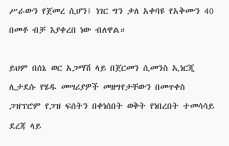ሥራውን የጀመረ ሲሆን፤ ነገር ግን ቃለ አቀባዩ የአቅሙን 40 በመቶ ብቻ እያቀረበ ነው ብለዋል።

ይህም በሰኔ ወር አጋማሽ ላይ በጀርመን ሲመንስ ኢነርጂ ሊታደሱ የሄዱ መሣሪያዎች መዘግየታቸውን በመጥቀስ ጋዝፕሮም የጋዝ ፍሰትን በቀነሰበት ወቅት የነበረበት ተመሳሳይ ደረጃ ላይ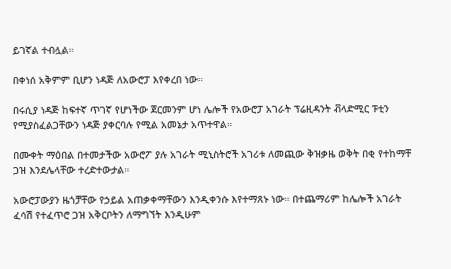ይገኛል ተብሏል።

በቀነሰ አቅምም ቢሆን ነዳጅ ለአውሮፓ እየቀረበ ነው።

በሩሲያ ነዳጅ ከፍተኛ ጥገኛ የሆነችው ጀርመንም ሆነ ሌሎች የአውሮፓ አገራት ፕሬዚዳንት ቭላድሚር ፑቲን የሚያስፈልጋቸውን ነዳጅ ያቀርባሉ የሚል አመኔታ አጥተዋል።

በሙቀት ማዕበል በተመታችው አውሮፖ ያሉ አገራት ሚኒስትሮች አገሪቱ ለመጪው ቅዝቃዜ ወቅት በቂ የተከማቸ ጋዝ እንደሌላቸው ተረድተውታል።

አውሮፓውያን ዜጎቻቸው የኃይል አጠቃቀማቸውን እንዲቀንሱ እየተማጸኑ ነው። በተጨማሪም ከሌሎች አገራት ፈሳሽ የተፈጥሮ ጋዝ አቅርቦትን ለማግኘት እንዲሁም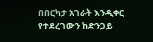በበርካታ አገራት እንዲቀር የተደረገውን ከድንጋይ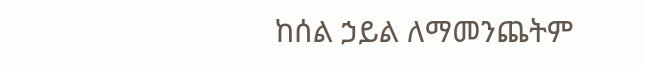ከሰል ኃይል ለማመንጨትም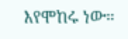እየሞከሩ ነው።